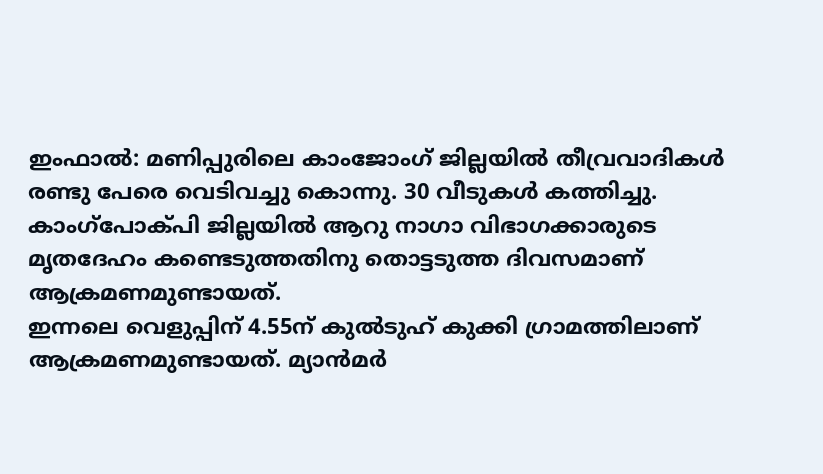ഇംഫാൽ: മണിപ്പുരിലെ കാംജോംഗ് ജില്ലയിൽ തീവ്രവാദികൾ രണ്ടു പേരെ വെടിവച്ചു കൊന്നു. 30 വീടുകൾ കത്തിച്ചു. കാംഗ്പോക്പി ജില്ലയിൽ ആറു നാഗാ വിഭാഗക്കാരുടെ മൃതദേഹം കണ്ടെടുത്തതിനു തൊട്ടടുത്ത ദിവസമാണ് ആക്രമണമുണ്ടായത്.
ഇന്നലെ വെളുപ്പിന് 4.55ന് കുൽടുഹ് കുക്കി ഗ്രാമത്തിലാണ് ആക്രമണമുണ്ടായത്. മ്യാൻമർ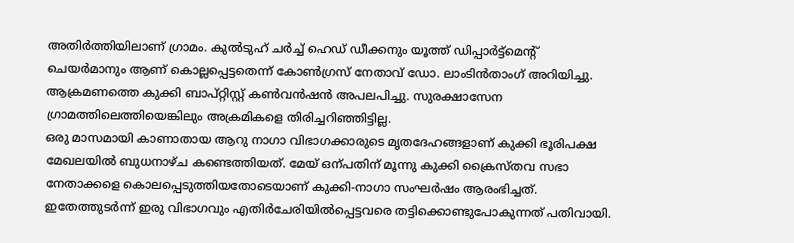അതിർത്തിയിലാണ് ഗ്രാമം. കുൽടുഹ് ചർച്ച് ഹെഡ് ഡീക്കനും യൂത്ത് ഡിപ്പാർട്ട്മെന്റ് ചെയർമാനും ആണ് കൊല്ലപ്പെട്ടതെന്ന് കോൺഗ്രസ് നേതാവ് ഡോ. ലാംടിൻതാംഗ് അറിയിച്ചു. ആക്രമണത്തെ കുക്കി ബാപ്റ്റിസ്റ്റ് കൺവൻഷൻ അപലപിച്ചു. സുരക്ഷാസേന ഗ്രാമത്തിലെത്തിയെങ്കിലും അക്രമികളെ തിരിച്ചറിഞ്ഞിട്ടില്ല.
ഒരു മാസമായി കാണാതായ ആറു നാഗാ വിഭാഗക്കാരുടെ മൃതദേഹങ്ങളാണ് കുക്കി ഭൂരിപക്ഷ മേഖലയിൽ ബുധനാഴ്ച കണ്ടെത്തിയത്. മേയ് ഒന്പതിന് മൂന്നു കുക്കി ക്രൈസ്തവ സഭാ നേതാക്കളെ കൊലപ്പെടുത്തിയതോടെയാണ് കുക്കി-നാഗാ സംഘർഷം ആരംഭിച്ചത്.
ഇതേത്തുടർന്ന് ഇരു വിഭാഗവും എതിർചേരിയിൽപ്പെട്ടവരെ തട്ടിക്കൊണ്ടുപോകുന്നത് പതിവായി.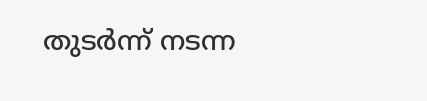തുടർന്ന് നടന്ന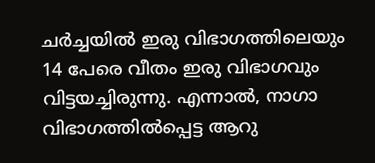ചർച്ചയിൽ ഇരു വിഭാഗത്തിലെയും 14 പേരെ വീതം ഇരു വിഭാഗവും വിട്ടയച്ചിരുന്നു. എന്നാൽ, നാഗാ വിഭാഗത്തിൽപ്പെട്ട ആറു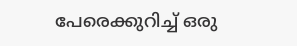പേരെക്കുറിച്ച് ഒരു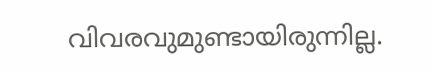വിവരവുമുണ്ടായിരുന്നില്ല.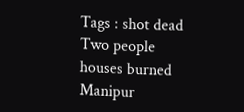Tags : shot dead Two people houses burned Manipur